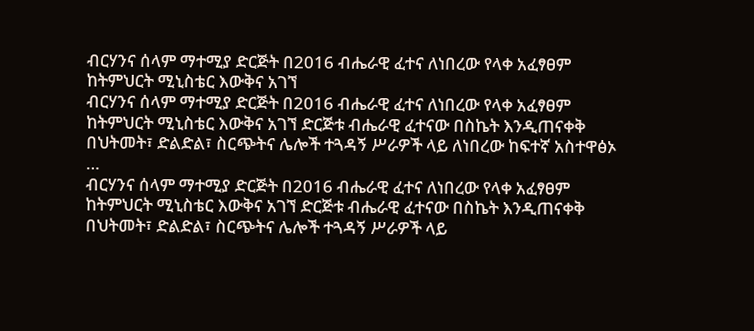ብርሃንና ሰላም ማተሚያ ድርጅት በ2016 ብሔራዊ ፈተና ለነበረው የላቀ አፈፃፀም ከትምህርት ሚኒስቴር እውቅና አገኘ
ብርሃንና ሰላም ማተሚያ ድርጅት በ2016 ብሔራዊ ፈተና ለነበረው የላቀ አፈፃፀም ከትምህርት ሚኒስቴር እውቅና አገኘ ድርጅቱ ብሔራዊ ፈተናው በስኬት እንዲጠናቀቅ በህትመት፣ ድልድል፣ ስርጭትና ሌሎች ተጓዳኝ ሥራዎች ላይ ለነበረው ከፍተኛ አስተዋፅኦ …
ብርሃንና ሰላም ማተሚያ ድርጅት በ2016 ብሔራዊ ፈተና ለነበረው የላቀ አፈፃፀም ከትምህርት ሚኒስቴር እውቅና አገኘ ድርጅቱ ብሔራዊ ፈተናው በስኬት እንዲጠናቀቅ በህትመት፣ ድልድል፣ ስርጭትና ሌሎች ተጓዳኝ ሥራዎች ላይ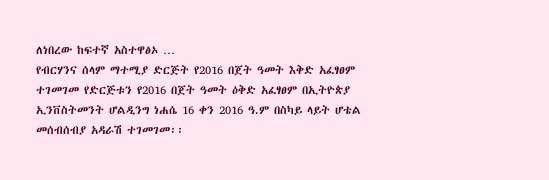ለነበረው ከፍተኛ አስተዋፅኦ …
የብርሃንና ሰላም ማተሚያ ድርጅት የ2016 በጀት ዓመት እቅድ አፈፃፀም ተገመገመ የድርጅቱን የ2016 በጀት ዓመት ዕቅድ አፈፃፀም በኢትዮጵያ ኢንቨስትመንት ሆልዲንግ ነሐሴ 16 ቀን 2016 ዓ.ም በስካይ ላይት ሆቴል መሰብሰብያ አዳራሽ ተገመገመ፡፡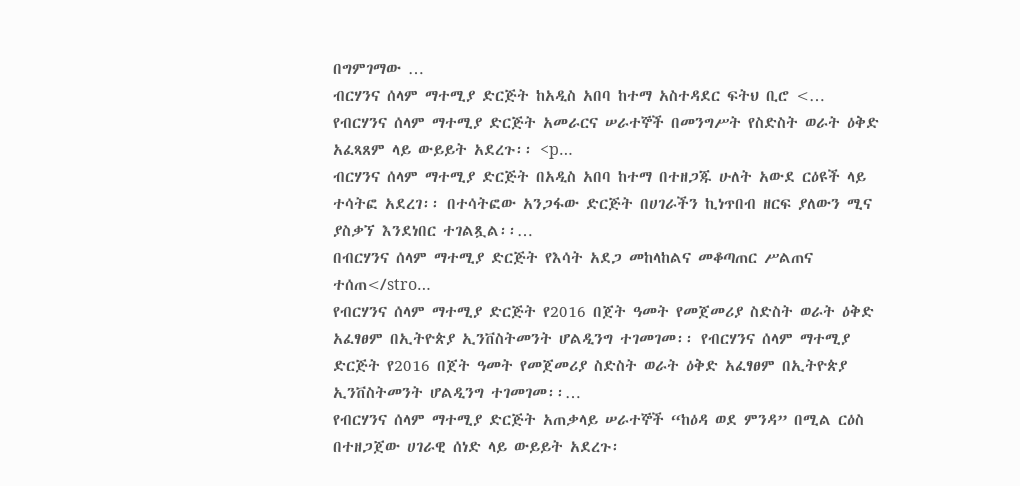በግምገማው …
ብርሃንና ሰላም ማተሚያ ድርጅት ከአዲስ አበባ ከተማ አስተዳደር ፍትህ ቢሮ <…
የብርሃንና ሰላም ማተሚያ ድርጅት አመራርና ሠራተኞች በመንግሥት የስድስት ወራት ዕቅድ አፈጻጸም ላይ ውይይት አደረጉ፡፡ <p…
ብርሃንና ሰላም ማተሚያ ድርጅት በአዲስ አበባ ከተማ በተዘጋጁ ሁለት አውደ ርዕዩች ላይ ተሳትፎ አደረገ፡፡ በተሳትፎው አንጋፋው ድርጅት በሀገራችን ኪነጥበብ ዘርፍ ያለውን ሚና ያስቃኘ እንደነበር ተገልጿል፡፡…
በብርሃንና ሰላም ማተሚያ ድርጅት የእሳት አደጋ መከላከልና መቆጣጠር ሥልጠና ተሰጠ</stro…
የብርሃንና ሰላም ማተሚያ ድርጅት የ2016 በጀት ዓመት የመጀመሪያ ስድስት ወራት ዕቅድ አፈፃፀም በኢትዮጵያ ኢንቨስትመንት ሆልዲንግ ተገመገመ፡፡ የብርሃንና ሰላም ማተሚያ ድርጅት የ2016 በጀት ዓመት የመጀመሪያ ስድስት ወራት ዕቅድ አፈፃፀም በኢትዮጵያ ኢንቨስትመንት ሆልዲንግ ተገመገመ፡፡…
የብርሃንና ሰላም ማተሚያ ድርጅት አጠቃላይ ሠራተኞች “ከዕዳ ወደ ምንዳ” በሚል ርዕስ በተዘጋጀው ሀገራዊ ሰነድ ላይ ውይይት አደረጉ፡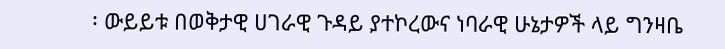፡ ውይይቱ በወቅታዊ ሀገራዊ ጉዳይ ያተኮረውና ነባራዊ ሁኔታዎች ላይ ግንዛቤ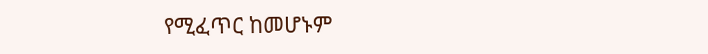የሚፈጥር ከመሆኑም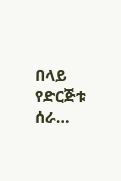በላይ የድርጅቱ ሰራ…